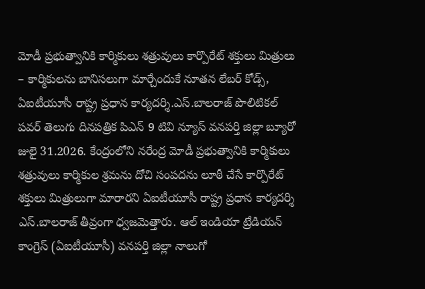మోడీ ప్రభుత్వానికి కార్మికులు శత్రువులు కార్పొరేట్ శక్తులు మిత్రులు
– కార్మికులను బానిసలుగా మార్చేందుకే నూతన లేబర్ కోడ్స్, ఏఐటీయూసీ రాష్ట్ర ప్రధాన కార్యదర్శి.ఎస్.బాలరాజ్ పొలిటికల్ పవర్ తెలుగు దినపత్రిక పిఎన్ 9 టివి న్యూస్ వనపర్తి జిల్లా బ్యూరో జులై 31.2026. కేంద్రంలోని నరేంద్ర మోడీ ప్రభుత్వానికి కార్మికులు శత్రువులు కార్మికుల శ్రమను దోచి సంపదను లూఠీ చేసే కార్పొరేట్ శక్తులు మిత్రులుగా మారారని ఏఐటీయూసీ రాష్ట్ర ప్రధాన కార్యదర్శి ఎస్.బాలరాజ్ తీవ్రంగా ధ్వజమెత్తారు. ఆల్ ఇండియా ట్రేడియన్ కాంగ్రెస్ (ఏఐటీయూసీ) వనపర్తి జిల్లా నాలుగో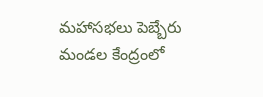మహాసభలు పెబ్బేరు మండల కేంద్రంలో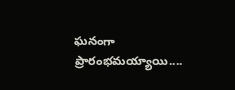ఘనంగా ప్రారంభమయ్యాయి....